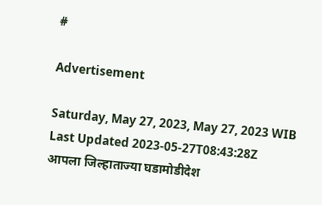#

Advertisement

Saturday, May 27, 2023, May 27, 2023 WIB
Last Updated 2023-05-27T08:43:28Z
आपला जिल्हाताज्या घडामोडीदेश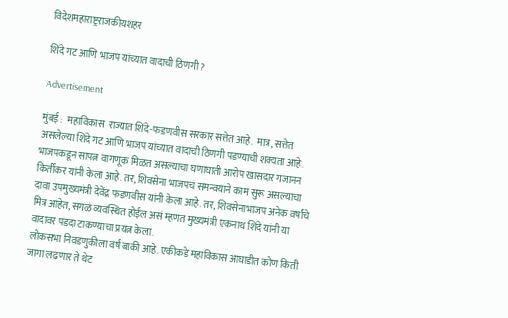विदेशमहाराष्ट्रराजकीयशहर

शिंदे गट आणि भाजप यांच्यात वादाची ठिणगी ?

Advertisement

मुंबई :  महाविकास  राज्यात शिंदे-फडणवीस सरकार सत्तेत आहे.  मात्र, सत्तेत असलेल्या शिंदे गट आणि भाजप यांच्यात वादाची ठिणगी पडण्याची शक्यता आहे. भाजपकडून सापत्न वागणूक मिळत असल्याचा घणाघाती आरोप खासदार गजानन किर्तीकर यांनी केला आहे. तर, शिवसेना भाजपचं समन्वयाने काम सुरू असल्याचा दावा उपमुख्यमंत्री देवेंद्र फडणवीस यांनी केला आहे. तर, शिवसेनाभाजप अनेक वर्षांचे मित्र आहेत, सगळं व्यवस्थित होईल असं म्हणत मुख्यमंत्री एकनाथ शिंदे यांनी या वादावर पडदा टाकण्याचा प्रयत्न केला.
लोकसभा निवडणुकीला वर्ष बाकी आहे. एकीकडे महाविकास आघाडीत कोण किती जागा लढणार ते थेट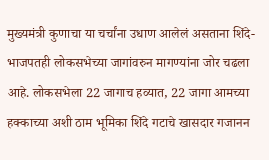मुख्यमंत्री कुणाचा या चर्चांना उधाण आलेलं असताना शिंदे-भाजपतही लोकसभेच्या जागांवरुन मागण्यांना जोर चढला आहे. लोकसभेला 22 जागाच हव्यात, 22 जागा आमच्या हक्काच्या अशी ठाम भूमिका शिंदे गटाचे खासदार गजानन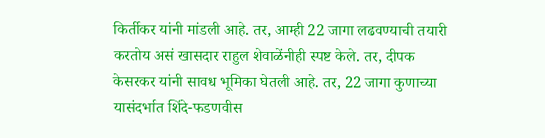किर्तीकर यांनी मांडली आहे. तर, आम्ही 22 जागा लढवण्याची तयारी करतोय असं खासदार राहुल शेवाळेंनीही स्पष्ट केले. तर, दीपक केसरकर यांनी सावध भूमिका घेतली आहे. तर, 22 जागा कुणाच्या यासंदर्भात शिंदे-फडणवीस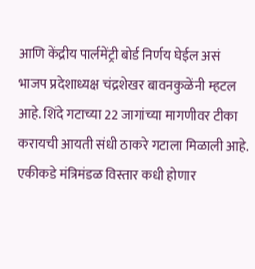आणि केंद्रीय पार्लमेंट्री बोर्ड निर्णय घेईल असं भाजप प्रदेशाध्यक्ष चंद्रशेखर बावनकुळेंनी म्हटल आहे. शिंदे गटाच्या 22 जागांच्या मागणीवर टीका करायची आयती संधी ठाकरे गटाला मिळाली आहे. एकीकडे मंत्रिमंडळ विस्तार कधी होणार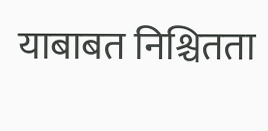याबाबत निश्चितता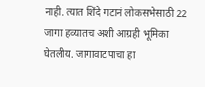नाही. त्यात शिंदे गटानं लोकसभेसाठी 22 जागा हव्यातच अशी आग्रही भूमिका घेतलीय. जागावाटपाचा हा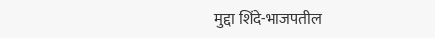मुद्दा शिंदे-भाजपतील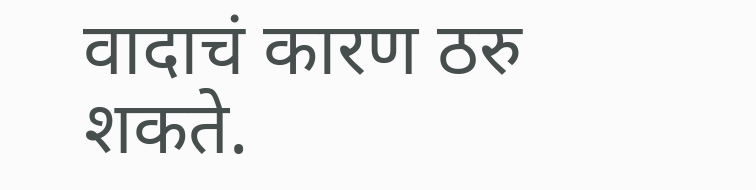वादाचं कारण ठरु शकते.